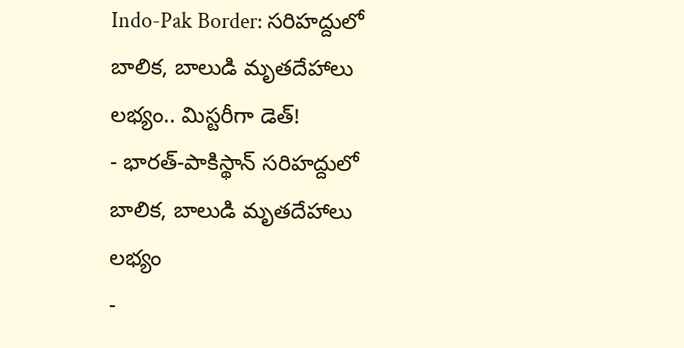Indo-Pak Border: సరిహద్దులో బాలిక, బాలుడి మృతదేహాలు లభ్యం.. మిస్టరీగా డెత్!
- భారత్-పాకిస్థాన్ సరిహద్దులో బాలిక, బాలుడి మృతదేహాలు లభ్యం
-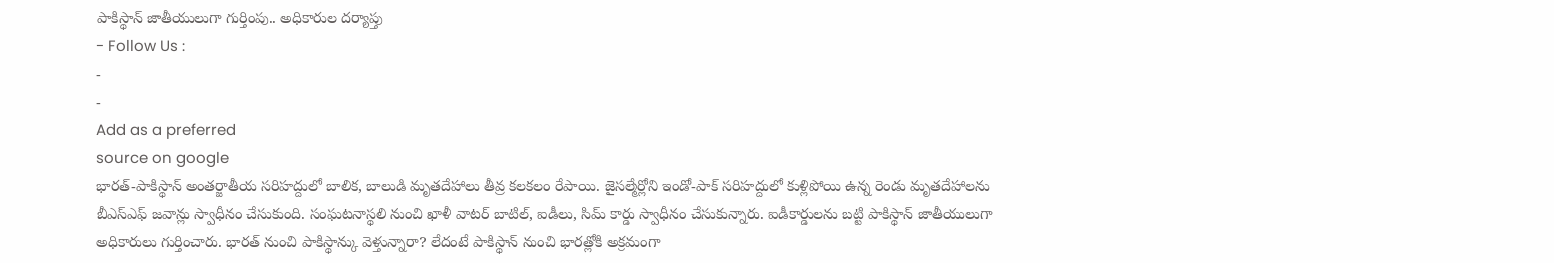పాకిస్థాన్ జాతీయులుగా గుర్తింపు.. అధికారుల దర్యాప్తు
- Follow Us :
-
-
Add as a preferred
source on google
భారత్-పాకిస్థాన్ అంతర్జాతీయ సరిహద్దులో బాలిక, బాలుడి మృతదేహాలు తీవ్ర కలకలం రేపాయి. జైసల్మేర్లోని ఇండో-పాక్ సరిహద్దులో కుళ్లిపోయి ఉన్న రెండు మృతదేహాలను బీఎస్ఎఫ్ జవాన్లు స్వాధీనం చేసుకుంది. సంఘటనాస్థలి నుంచి ఖాళీ వాటర్ బాటిల్, ఐడీలు, సిమ్ కార్డు స్వాధీనం చేసుకున్నారు. ఐడీకార్డులను బట్టి పాకిస్థాన్ జాతీయులుగా అధికారులు గుర్తించారు. భారత్ నుంచి పాకిస్థాన్కు వెళ్తున్నారా? లేదంటే పాకిస్థాన్ నుంచి భారత్లోకి అక్రమంగా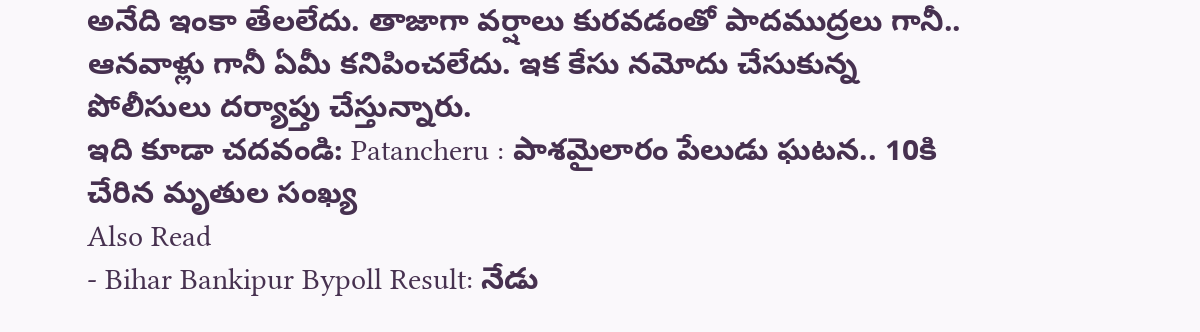అనేది ఇంకా తేలలేదు. తాజాగా వర్షాలు కురవడంతో పాదముద్రలు గానీ.. ఆనవాళ్లు గానీ ఏమీ కనిపించలేదు. ఇక కేసు నమోదు చేసుకున్న పోలీసులు దర్యాప్తు చేస్తున్నారు.
ఇది కూడా చదవండి: Patancheru : పాశమైలారం పేలుడు ఘటన.. 10కి చేరిన మృతుల సంఖ్య
Also Read
- Bihar Bankipur Bypoll Result: నేడు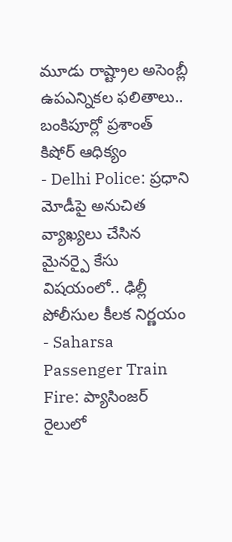మూడు రాష్ట్రాల అసెంబ్లీ ఉపఎన్నికల ఫలితాలు.. బంకిపూర్లో ప్రశాంత్ కిషోర్ ఆధిక్యం
- Delhi Police: ప్రధాని మోడీపై అనుచిత వ్యాఖ్యలు చేసిన మైనర్పై కేసు విషయంలో.. ఢిల్లీ పోలీసుల కీలక నిర్ణయం
- Saharsa Passenger Train Fire: ప్యాసింజర్ రైలులో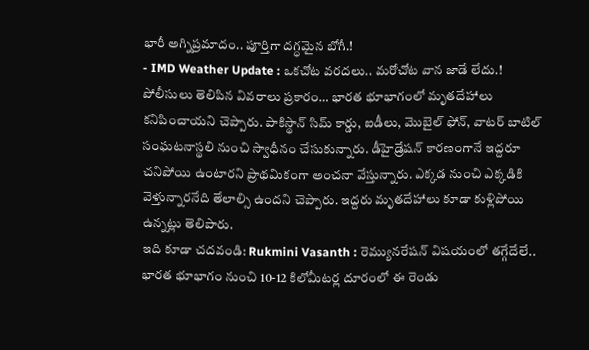భారీ అగ్నిప్రమాదం.. పూర్తిగా దగ్ధమైన బోగీ.!
- IMD Weather Update : ఒకచోట వరదలు.. మరోచోట వాన జాడే లేదు.!
పోలీసులు తెలిపిన వివరాలు ప్రకారం… భారత భూభాగంలో మృతదేహాలు కనిపించాయని చెప్పారు. పాకిస్థాన్ సిమ్ కార్డు, ఐడీలు, మొబైల్ ఫోన్, వాటర్ బాటిల్ సంఘటనాస్థలి నుంచి స్వాధీనం చేసుకున్నారు. డీహైడ్రేషన్ కారణంగానే ఇద్దరూ చనిపోయి ఉంటారని ప్రాథమికంగా అంచనా వేస్తున్నారు. ఎక్కడ నుంచి ఎక్కడికి వెళ్తున్నారనేది తేలాల్సి ఉందని చెప్పారు. ఇద్దరు మృతదేహాలు కూడా కుళ్లిపోయి ఉన్నట్లు తెలిపారు.
ఇది కూడా చదవండి: Rukmini Vasanth : రెమ్యునరేషన్ విషయంలో తగ్గేదేలే..
భారత భూభాగం నుంచి 10-12 కిలోమీటర్ల దూరంలో ఈ రెండు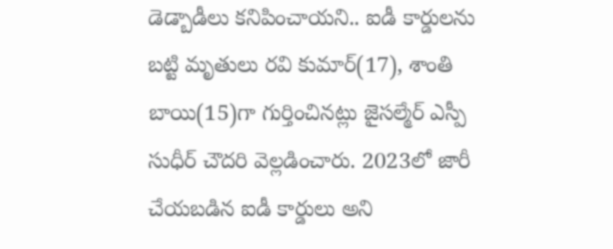డెడ్బాడీలు కనిపించాయని.. ఐడీ కార్డులను బట్టి మృతులు రవి కుమార్(17), శాంతి బాయి(15)గా గుర్తించినట్లు జైసల్మేర్ ఎస్పీ సుధీర్ చౌదరి వెల్లడించారు. 2023లో జారీ చేయబడిన ఐడీ కార్డులు అని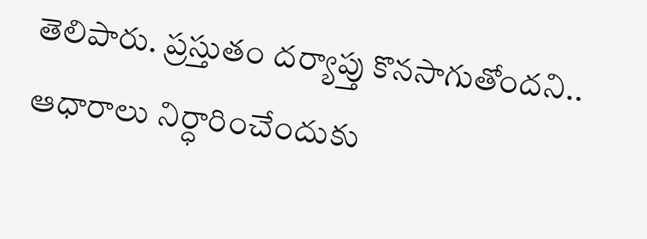తెలిపారు. ప్రస్తుతం దర్యాప్తు కొనసాగుతోందని.. ఆధారాలు నిర్ధారించేందుకు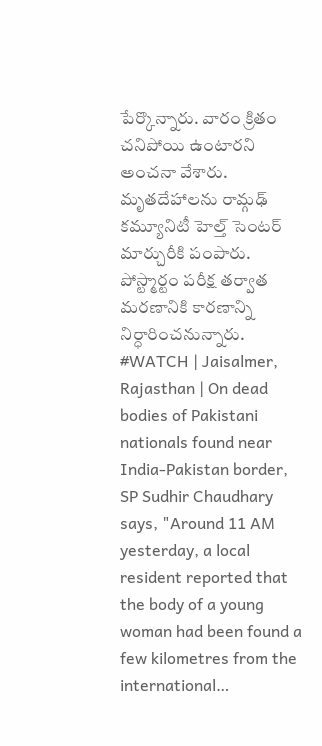పేర్కొన్నారు. వారం క్రితం చనిపోయి ఉంటారని అంచనా వేశారు. మృతదేహాలను రామ్గఢ్ కమ్యూనిటీ హెల్త్ సెంటర్ మార్చురీకి పంపారు. పోస్ట్మార్టం పరీక్ష తర్వాత మరణానికి కారణాన్ని నిర్ధారించనున్నారు.
#WATCH | Jaisalmer, Rajasthan | On dead bodies of Pakistani nationals found near India-Pakistan border, SP Sudhir Chaudhary says, "Around 11 AM yesterday, a local resident reported that the body of a young woman had been found a few kilometres from the international…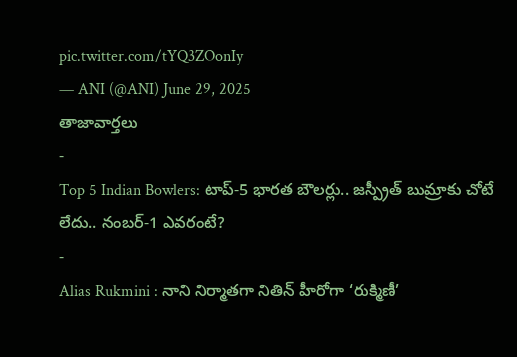pic.twitter.com/tYQ3ZOonIy
— ANI (@ANI) June 29, 2025
తాజావార్తలు
-
Top 5 Indian Bowlers: టాప్-5 భారత బౌలర్లు.. జస్ప్రీత్ బుమ్రాకు చోటే లేదు.. నంబర్-1 ఎవరంటే?
-
Alias Rukmini : నాని నిర్మాతగా నితిన్ హీరోగా ‘రుక్మిణీ’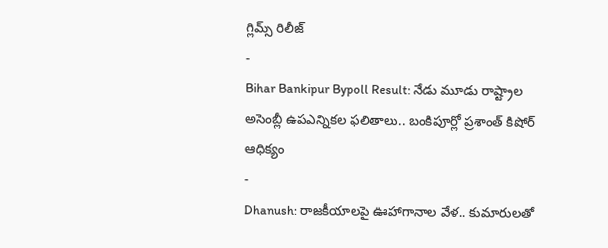గ్లిమ్స్ రిలీజ్
-
Bihar Bankipur Bypoll Result: నేడు మూడు రాష్ట్రాల అసెంబ్లీ ఉపఎన్నికల ఫలితాలు.. బంకిపూర్లో ప్రశాంత్ కిషోర్ ఆధిక్యం
-
Dhanush: రాజకీయాలపై ఊహాగానాల వేళ.. కుమారులతో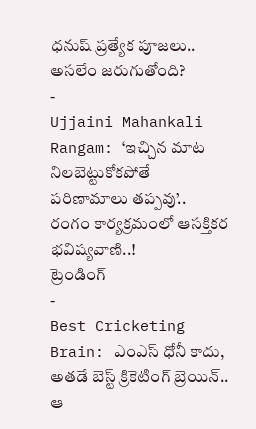ధనుష్ ప్రత్యేక పూజలు.. అసలేం జరుగుతోంది?
-
Ujjaini Mahankali Rangam: ‘ఇచ్చిన మాట నిలబెట్టుకోకపోతే పరిణామాలు తప్పవు’.. రంగం కార్యక్రమంలో ఆసక్తికర భవిష్యవాణి..!
ట్రెండింగ్
-
Best Cricketing Brain: ఎంఎస్ ధోనీ కాదు, అతడే బెస్ట్ క్రికెటింగ్ బ్రెయిన్.. ఆ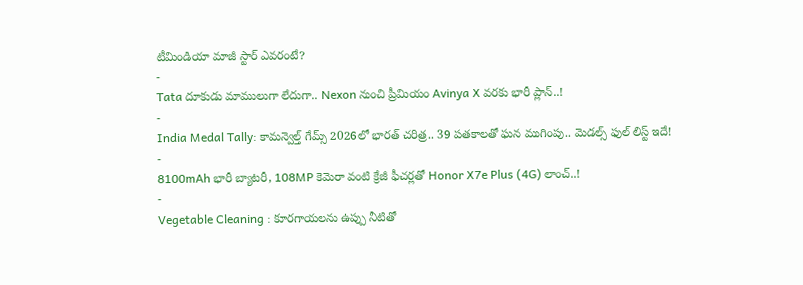టీమిండియా మాజీ స్టార్ ఎవరంటే?
-
Tata దూకుడు మాములుగా లేదుగా.. Nexon నుంచి ప్రీమియం Avinya X వరకు భారీ ప్లాన్..!
-
India Medal Tally: కామన్వెల్త్ గేమ్స్ 2026లో భారత్ చరిత్ర.. 39 పతకాలతో ఘన ముగింపు.. మెడల్స్ ఫుల్ లిస్ట్ ఇదే!
-
8100mAh భారీ బ్యాటరీ, 108MP కెమెరా వంటి క్రేజీ ఫీచర్లతో Honor X7e Plus (4G) లాంచ్..!
-
Vegetable Cleaning : కూరగాయలను ఉప్పు నీటితో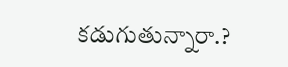కడుగుతున్నారా.?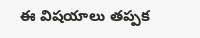ఈ విషయాలు తప్పక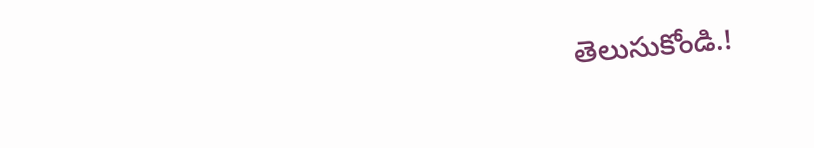తెలుసుకోండి.!